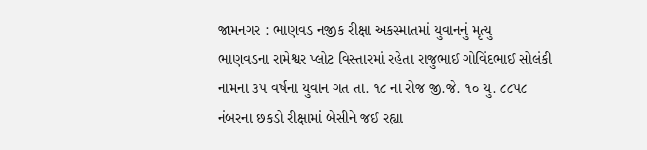જામનગર : ભાણવડ નજીક રીક્ષા અકસ્માતમાં યુવાનનું મૃત્યુ
ભાણવડના રામેશ્વર પ્લોટ વિસ્તારમાં રહેતા રાજુભાઈ ગોવિંદભાઈ સોલંકી નામના ૩૫ વર્ષના યુવાન ગત તા. ૧૮ ના રોજ જી.જે. ૧૦ યુ. ૮૮૫૮ નંબરના છકડો રીક્ષામાં બેસીને જઈ રહ્યા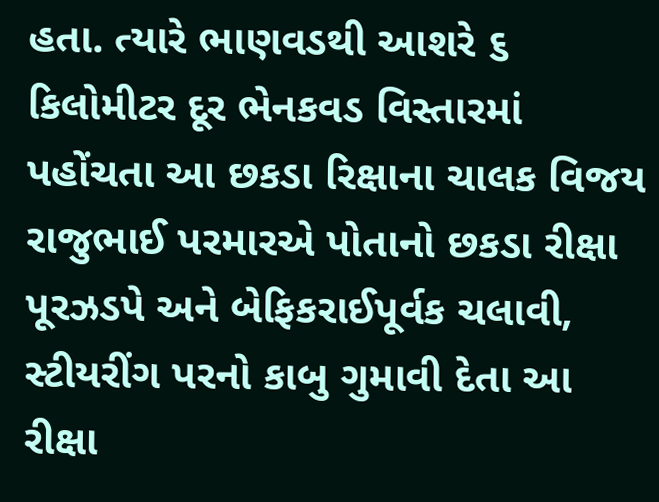હતા. ત્યારે ભાણવડથી આશરે ૬ કિલોમીટર દૂર ભેનકવડ વિસ્તારમાં પહોંચતા આ છકડા રિક્ષાના ચાલક વિજય રાજુભાઈ પરમારએ પોતાનો છકડા રીક્ષા પૂરઝડપે અને બેફિકરાઈપૂર્વક ચલાવી, સ્ટીયરીંગ પરનો કાબુ ગુમાવી દેતા આ રીક્ષા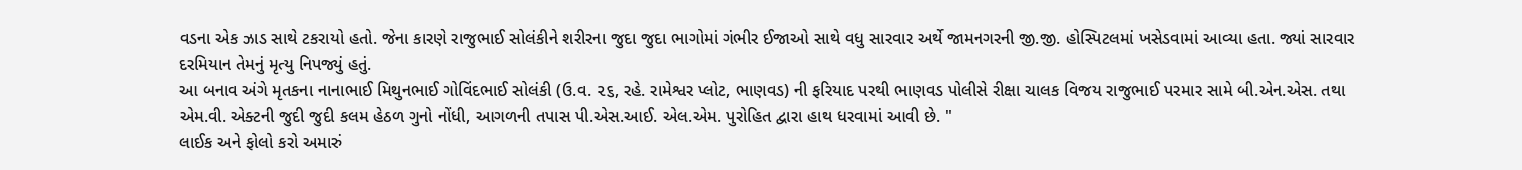વડના એક ઝાડ સાથે ટકરાયો હતો. જેના કારણે રાજુભાઈ સોલંકીને શરીરના જુદા જુદા ભાગોમાં ગંભીર ઈજાઓ સાથે વધુ સારવાર અર્થે જામનગરની જી.જી. હોસ્પિટલમાં ખસેડવામાં આવ્યા હતા. જ્યાં સારવાર દરમિયાન તેમનું મૃત્યુ નિપજ્યું હતું.
આ બનાવ અંગે મૃતકના નાનાભાઈ મિથુનભાઈ ગોવિંદભાઈ સોલંકી (ઉ.વ. ૨૬, રહે. રામેશ્વર પ્લોટ, ભાણવડ) ની ફરિયાદ પરથી ભાણવડ પોલીસે રીક્ષા ચાલક વિજય રાજુભાઈ પરમાર સામે બી.એન.એસ. તથા એમ.વી. એક્ટની જુદી જુદી કલમ હેઠળ ગુનો નોંધી, આગળની તપાસ પી.એસ.આઈ. એલ.એમ. પુરોહિત દ્વારા હાથ ધરવામાં આવી છે. "
લાઈક અને ફોલો કરો અમારું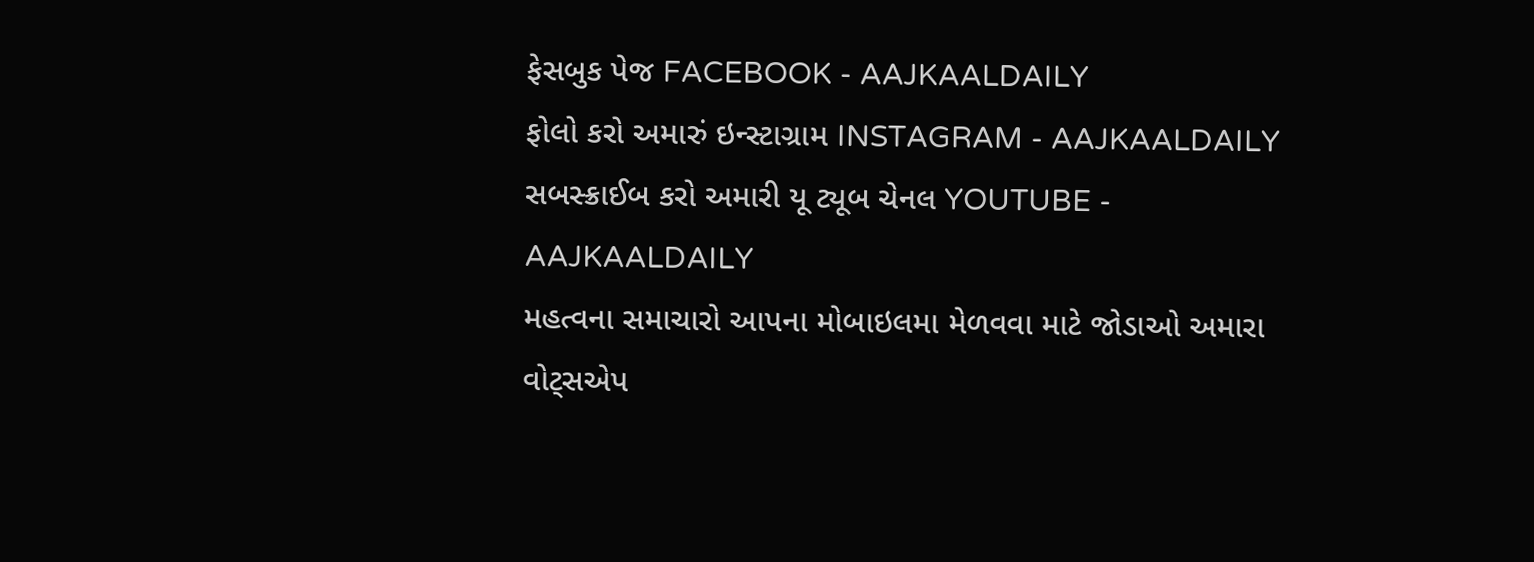ફેસબુક પેજ FACEBOOK - AAJKAALDAILY
ફોલો કરો અમારું ઇન્સ્ટાગ્રામ INSTAGRAM - AAJKAALDAILY
સબસ્ક્રાઈબ કરો અમારી યૂ ટ્યૂબ ચેનલ YOUTUBE - AAJKAALDAILY
મહત્વના સમાચારો આપના મોબાઇલમા મેળવવા માટે જોડાઓ અમારા વોટ્સએપ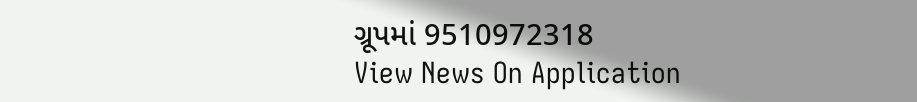ગ્રૂપમાં 9510972318
View News On Application